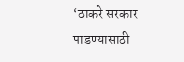‘ठाकरे सरकार पाडण्यासाठी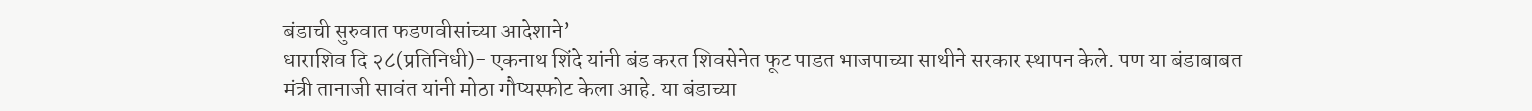बंडाची सुरुवात फडणवीसांच्या आदेशाने’
धाराशिव दि २८(प्रतिनिधी)- एकनाथ शिंदे यांनी बंड करत शिवसेनेत फूट पाडत भाजपाच्या साथीने सरकार स्थापन केले. पण या बंडाबाबत मंत्री तानाजी सावंत यांनी मोठा गौप्यस्फोट केला आहे. या बंडाच्या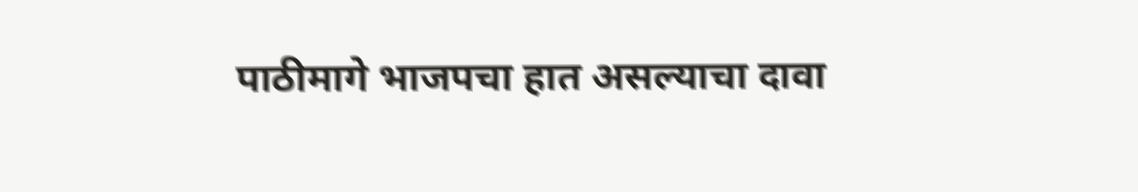पाठीमागे भाजपचा हात असल्याचा दावा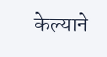केल्याने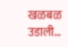खळबळ उडाली…